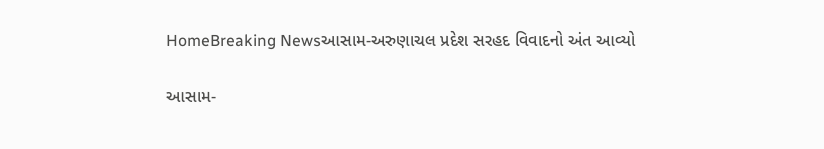HomeBreaking Newsઆસામ-અરુણાચલ પ્રદેશ સરહદ વિવાદનો અંત આવ્યો

આસામ-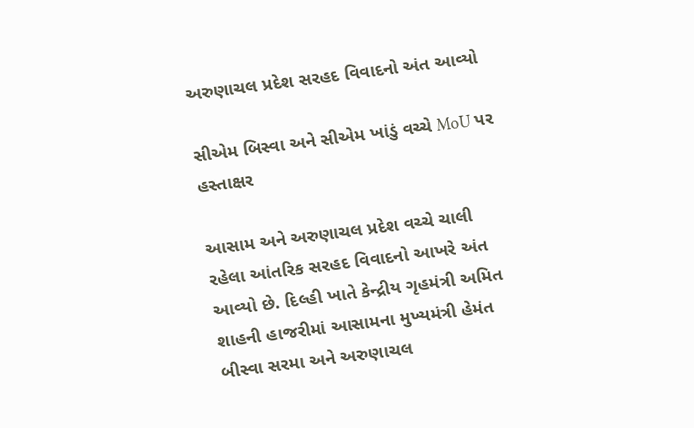અરુણાચલ પ્રદેશ સરહદ વિવાદનો અંત આવ્યો

સીએમ બિસ્વા અને સીએમ ખાંડું વચ્ચે MoU પર હસ્તાક્ષર

આસામ અને અરુણાચલ પ્રદેશ વચ્ચે ચાલી રહેલા આંતરિક સરહદ વિવાદનો આખરે અંત આવ્યો છે. દિલ્હી ખાતે કેન્દ્રીય ગૃહમંત્રી અમિત શાહની હાજરીમાં આસામના મુખ્યમંત્રી હેમંત બીસ્વા સરમા અને અરુણાચલ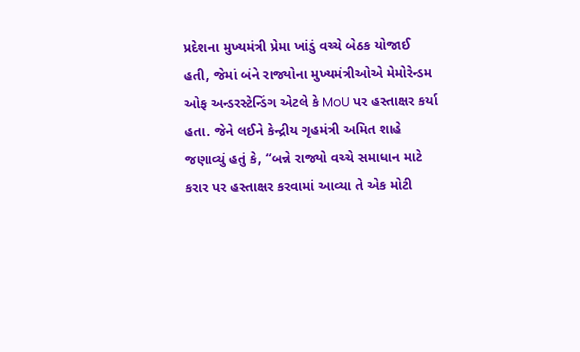પ્રદેશના મુખ્યમંત્રી પ્રેમા ખાંડું વચ્ચે બેઠક યોજાઈ હતી, જેમાં બંને રાજ્યોના મુખ્યમંત્રીઓએ મેમોરેન્ડમ ઓફ અન્ડરસ્ટેન્ડિંગ એટલે કે MoU પર હસ્તાક્ષર કર્યા હતા. જેને લઈને કેન્દ્રીય ગૃહમંત્રી અમિત શાહે જણાવ્યું હતું કે, “બન્ને રાજ્યો વચ્ચે સમાધાન માટે કરાર પર હસ્તાક્ષર કરવામાં આવ્યા તે એક મોટી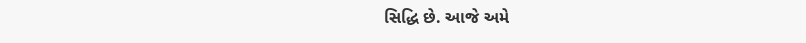સિદ્ધિ છે. આજે અમે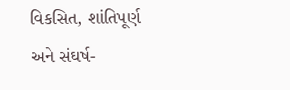વિકસિત, શાંતિપૂર્ણ અને સંઘર્ષ-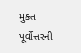મુક્ત પૂર્વોત્તરની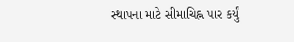સ્થાપના માટે સીમાચિહ્ન પાર કર્યું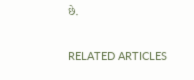છે.

RELATED ARTICLES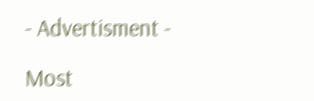- Advertisment -

Most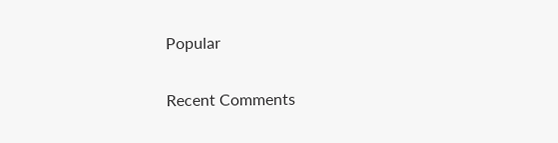Popular

Recent Comments